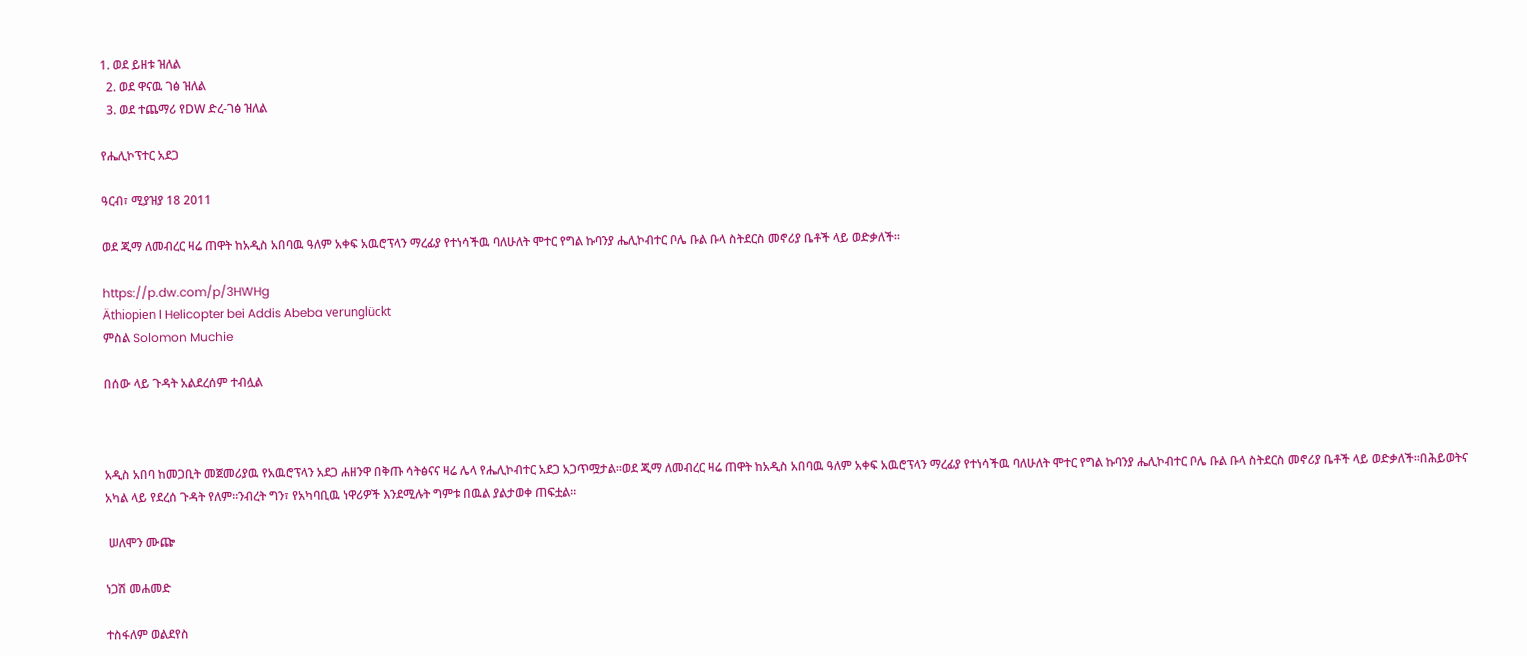1. ወደ ይዘቱ ዝለል
  2. ወደ ዋናዉ ገፅ ዝለል
  3. ወደ ተጨማሪ የDW ድረ-ገፅ ዝለል

የሔሊኮፕተር አደጋ

ዓርብ፣ ሚያዝያ 18 2011

ወደ ጂማ ለመብረር ዛሬ ጠዋት ከአዲስ አበባዉ ዓለም አቀፍ አዉሮፕላን ማረፊያ የተነሳችዉ ባለሁለት ሞተር የግል ኩባንያ ሔሊኮብተር ቦሌ ቡል ቡላ ስትደርስ መኖሪያ ቤቶች ላይ ወድቃለች።

https://p.dw.com/p/3HWHg
Äthiopien l Helicopter bei Addis Abeba verunglückt
ምስል Solomon Muchie

በሰው ላይ ጉዳት አልደረሰም ተብሏል



አዲስ አበባ ከመጋቢት መጀመሪያዉ የአዉሮፕላን አደጋ ሐዘንዋ በቅጡ ሳትፅናና ዛሬ ሌላ የሔሊኮብተር አደጋ አጋጥሟታል።ወደ ጂማ ለመብረር ዛሬ ጠዋት ከአዲስ አበባዉ ዓለም አቀፍ አዉሮፕላን ማረፊያ የተነሳችዉ ባለሁለት ሞተር የግል ኩባንያ ሔሊኮብተር ቦሌ ቡል ቡላ ስትደርስ መኖሪያ ቤቶች ላይ ወድቃለች።በሕይወትና አካል ላይ የደረሰ ጉዳት የለም።ንብረት ግን፣ የአካባቢዉ ነዋሪዎች እንደሚሉት ግምቱ በዉል ያልታወቀ ጠፍቷል።

 ሠለሞን ሙጬ

ነጋሽ መሐመድ

ተስፋለም ወልደየስ